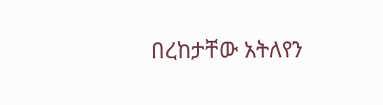በረከታቸው አትለየን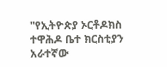"የኢትዮጵያ ኦርቶዶክስ ተዋሕዶ ቤተ ክርስቲያን አራተኛው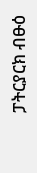ፓትርያርክ ብፁዕ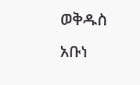ወቅዱስ አቡነ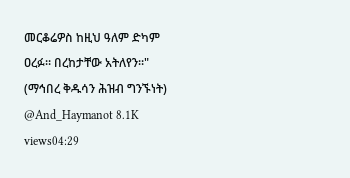መርቆሬዎስ ከዚህ ዓለም ድካም ዐረፉ። በረከታቸው አትለየን።" (ማኅበረ ቅዱሳን ሕዝብ ግንኙነት) @And_Haymanot 8.1K views04:29